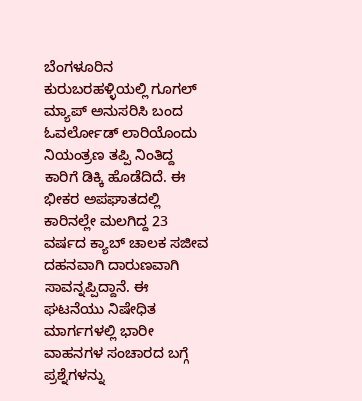ಬೆಂಗಳೂರಿನ ಕುರುಬರಹಳ್ಳಿಯಲ್ಲಿ ಗೂಗಲ್ ಮ್ಯಾಪ್ ಅನುಸರಿಸಿ ಬಂದ ಓವರ್ಲೋಡ್ ಲಾರಿಯೊಂದು ನಿಯಂತ್ರಣ ತಪ್ಪಿ ನಿಂತಿದ್ದ ಕಾರಿಗೆ ಡಿಕ್ಕಿ ಹೊಡೆದಿದೆ. ಈ ಭೀಕರ ಅಪಘಾತದಲ್ಲಿ ಕಾರಿನಲ್ಲೇ ಮಲಗಿದ್ದ 23 ವರ್ಷದ ಕ್ಯಾಬ್ ಚಾಲಕ ಸಜೀವ ದಹನವಾಗಿ ದಾರುಣವಾಗಿ ಸಾವನ್ನಪ್ಪಿದ್ದಾನೆ. ಈ ಘಟನೆಯು ನಿಷೇಧಿತ ಮಾರ್ಗಗಳಲ್ಲಿ ಭಾರೀ ವಾಹನಗಳ ಸಂಚಾರದ ಬಗ್ಗೆ ಪ್ರಶ್ನೆಗಳನ್ನು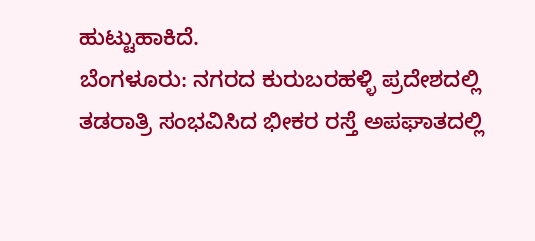ಹುಟ್ಟುಹಾಕಿದೆ.
ಬೆಂಗಳೂರು: ನಗರದ ಕುರುಬರಹಳ್ಳಿ ಪ್ರದೇಶದಲ್ಲಿ ತಡರಾತ್ರಿ ಸಂಭವಿಸಿದ ಭೀಕರ ರಸ್ತೆ ಅಪಘಾತದಲ್ಲಿ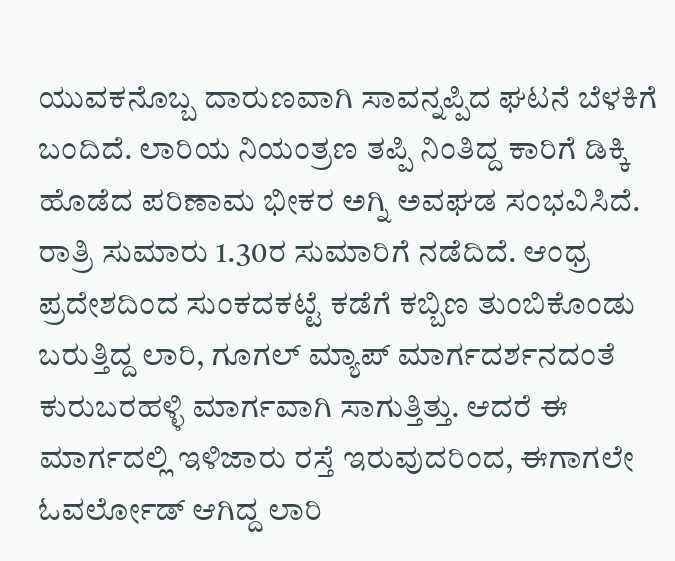ಯುವಕನೊಬ್ಬ ದಾರುಣವಾಗಿ ಸಾವನ್ನಪ್ಪಿದ ಘಟನೆ ಬೆಳಕಿಗೆ ಬಂದಿದೆ. ಲಾರಿಯ ನಿಯಂತ್ರಣ ತಪ್ಪಿ ನಿಂತಿದ್ದ ಕಾರಿಗೆ ಡಿಕ್ಕಿ ಹೊಡೆದ ಪರಿಣಾಮ ಭೀಕರ ಅಗ್ನಿ ಅವಘಡ ಸಂಭವಿಸಿದೆ. ರಾತ್ರಿ ಸುಮಾರು 1.30ರ ಸುಮಾರಿಗೆ ನಡೆದಿದೆ. ಆಂಧ್ರ ಪ್ರದೇಶದಿಂದ ಸುಂಕದಕಟ್ಟೆ ಕಡೆಗೆ ಕಬ್ಬಿಣ ತುಂಬಿಕೊಂಡು ಬರುತ್ತಿದ್ದ ಲಾರಿ, ಗೂಗಲ್ ಮ್ಯಾಪ್ ಮಾರ್ಗದರ್ಶನದಂತೆ ಕುರುಬರಹಳ್ಳಿ ಮಾರ್ಗವಾಗಿ ಸಾಗುತ್ತಿತ್ತು. ಆದರೆ ಈ ಮಾರ್ಗದಲ್ಲಿ ಇಳಿಜಾರು ರಸ್ತೆ ಇರುವುದರಿಂದ, ಈಗಾಗಲೇ ಓವರ್ಲೋಡ್ ಆಗಿದ್ದ ಲಾರಿ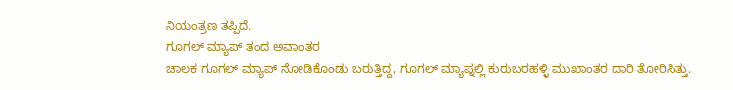ನಿಯಂತ್ರಣ ತಪ್ಪಿದೆ.
ಗೂಗಲ್ ಮ್ಯಾಪ್ ತಂದ ಅವಾಂತರ
ಚಾಲಕ ಗೂಗಲ್ ಮ್ಯಾಪ್ ನೋಡಿಕೊಂಡು ಬರುತ್ತಿದ್ದ, ಗೂಗಲ್ ಮ್ಯಾಪ್ನಲ್ಲಿ ಕುರುಬರಹಳ್ಳಿ ಮುಖಾಂತರ ದಾರಿ ತೋರಿಸಿತ್ತು.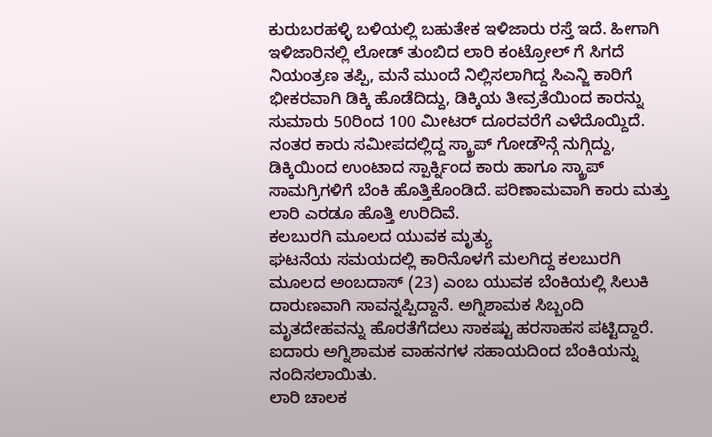ಕುರುಬರಹಳ್ಳಿ ಬಳಿಯಲ್ಲಿ ಬಹುತೇಕ ಇಳಿಜಾರು ರಸ್ತೆ ಇದೆ. ಹೀಗಾಗಿ ಇಳಿಜಾರಿನಲ್ಲಿ ಲೋಡ್ ತುಂಬಿದ ಲಾರಿ ಕಂಟ್ರೋಲ್ ಗೆ ಸಿಗದೆ ನಿಯಂತ್ರಣ ತಪ್ಪಿ, ಮನೆ ಮುಂದೆ ನಿಲ್ಲಿಸಲಾಗಿದ್ದ ಸಿಎನ್ಜಿ ಕಾರಿಗೆ ಭೀಕರವಾಗಿ ಡಿಕ್ಕಿ ಹೊಡೆದಿದ್ದು, ಡಿಕ್ಕಿಯ ತೀವ್ರತೆಯಿಂದ ಕಾರನ್ನು ಸುಮಾರು 50ರಿಂದ 100 ಮೀಟರ್ ದೂರವರೆಗೆ ಎಳೆದೊಯ್ದಿದೆ. ನಂತರ ಕಾರು ಸಮೀಪದಲ್ಲಿದ್ದ ಸ್ಕ್ರಾಪ್ ಗೋಡೌನ್ಗೆ ನುಗ್ಗಿದ್ದು, ಡಿಕ್ಕಿಯಿಂದ ಉಂಟಾದ ಸ್ಪಾರ್ಕ್ನಿಂದ ಕಾರು ಹಾಗೂ ಸ್ಕ್ರಾಪ್ ಸಾಮಗ್ರಿಗಳಿಗೆ ಬೆಂಕಿ ಹೊತ್ತಿಕೊಂಡಿದೆ. ಪರಿಣಾಮವಾಗಿ ಕಾರು ಮತ್ತು ಲಾರಿ ಎರಡೂ ಹೊತ್ತಿ ಉರಿದಿವೆ.
ಕಲಬುರಗಿ ಮೂಲದ ಯುವಕ ಮೃತ್ಯು
ಘಟನೆಯ ಸಮಯದಲ್ಲಿ ಕಾರಿನೊಳಗೆ ಮಲಗಿದ್ದ ಕಲಬುರಗಿ ಮೂಲದ ಅಂಬದಾಸ್ (23) ಎಂಬ ಯುವಕ ಬೆಂಕಿಯಲ್ಲಿ ಸಿಲುಕಿ ದಾರುಣವಾಗಿ ಸಾವನ್ನಪ್ಪಿದ್ದಾನೆ. ಅಗ್ನಿಶಾಮಕ ಸಿಬ್ಬಂದಿ ಮೃತದೇಹವನ್ನು ಹೊರತೆಗೆದಲು ಸಾಕಷ್ಟು ಹರಸಾಹಸ ಪಟ್ಟಿದ್ದಾರೆ. ಐದಾರು ಅಗ್ನಿಶಾಮಕ ವಾಹನಗಳ ಸಹಾಯದಿಂದ ಬೆಂಕಿಯನ್ನು ನಂದಿಸಲಾಯಿತು.
ಲಾರಿ ಚಾಲಕ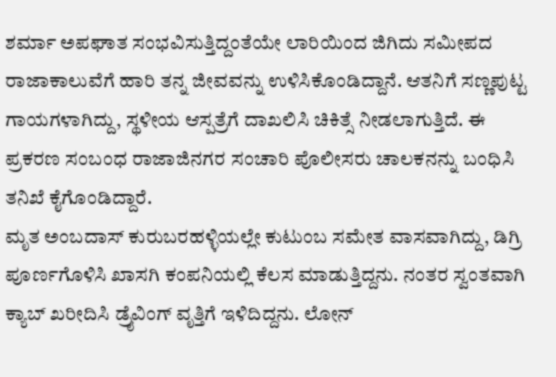ಶರ್ಮಾ ಅಪಘಾತ ಸಂಭವಿಸುತ್ತಿದ್ದಂತೆಯೇ ಲಾರಿಯಿಂದ ಜಿಗಿದು ಸಮೀಪದ ರಾಜಾಕಾಲುವೆಗೆ ಹಾರಿ ತನ್ನ ಜೀವವನ್ನು ಉಳಿಸಿಕೊಂಡಿದ್ದಾನೆ. ಆತನಿಗೆ ಸಣ್ಣಪುಟ್ಟ ಗಾಯಗಳಾಗಿದ್ದು, ಸ್ಥಳೀಯ ಆಸ್ಪತ್ರೆಗೆ ದಾಖಲಿಸಿ ಚಿಕಿತ್ಸೆ ನೀಡಲಾಗುತ್ತಿದೆ. ಈ ಪ್ರಕರಣ ಸಂಬಂಧ ರಾಜಾಜಿನಗರ ಸಂಚಾರಿ ಪೊಲೀಸರು ಚಾಲಕನನ್ನು ಬಂಧಿಸಿ ತನಿಖೆ ಕೈಗೊಂಡಿದ್ದಾರೆ.
ಮೃತ ಅಂಬದಾಸ್ ಕುರುಬರಹಳ್ಳಿಯಲ್ಲೇ ಕುಟುಂಬ ಸಮೇತ ವಾಸವಾಗಿದ್ದು, ಡಿಗ್ರಿ ಪೂರ್ಣಗೊಳಿಸಿ ಖಾಸಗಿ ಕಂಪನಿಯಲ್ಲಿ ಕೆಲಸ ಮಾಡುತ್ತಿದ್ದನು. ನಂತರ ಸ್ವಂತವಾಗಿ ಕ್ಯಾಬ್ ಖರೀದಿಸಿ ಡ್ರೈವಿಂಗ್ ವೃತ್ತಿಗೆ ಇಳಿದಿದ್ದನು. ಲೋನ್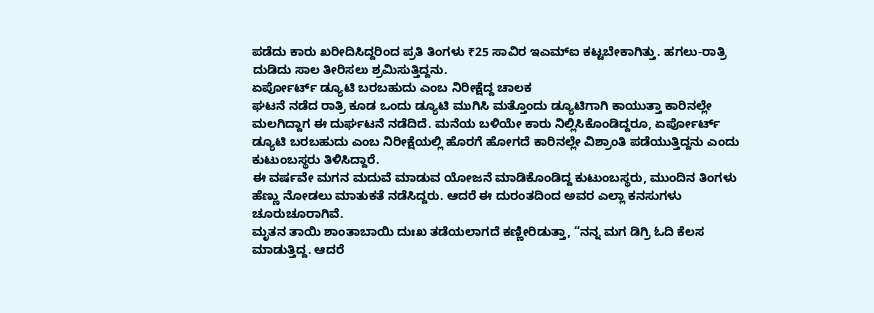ಪಡೆದು ಕಾರು ಖರೀದಿಸಿದ್ದರಿಂದ ಪ್ರತಿ ತಿಂಗಳು ₹25 ಸಾವಿರ ಇಎಮ್ಐ ಕಟ್ಟಬೇಕಾಗಿತ್ತು. ಹಗಲು-ರಾತ್ರಿ ದುಡಿದು ಸಾಲ ತೀರಿಸಲು ಶ್ರಮಿಸುತ್ತಿದ್ದನು.
ಏರ್ಪೋರ್ಟ್ ಡ್ಯೂಟಿ ಬರಬಹುದು ಎಂಬ ನಿರೀಕ್ಷೆದ್ದ ಚಾಲಕ
ಘಟನೆ ನಡೆದ ರಾತ್ರಿ ಕೂಡ ಒಂದು ಡ್ಯೂಟಿ ಮುಗಿಸಿ ಮತ್ತೊಂದು ಡ್ಯೂಟಿಗಾಗಿ ಕಾಯುತ್ತಾ ಕಾರಿನಲ್ಲೇ ಮಲಗಿದ್ದಾಗ ಈ ದುರ್ಘಟನೆ ನಡೆದಿದೆ. ಮನೆಯ ಬಳಿಯೇ ಕಾರು ನಿಲ್ಲಿಸಿಕೊಂಡಿದ್ದರೂ, ಏರ್ಪೋರ್ಟ್ ಡ್ಯೂಟಿ ಬರಬಹುದು ಎಂಬ ನಿರೀಕ್ಷೆಯಲ್ಲಿ ಹೊರಗೆ ಹೋಗದೆ ಕಾರಿನಲ್ಲೇ ವಿಶ್ರಾಂತಿ ಪಡೆಯುತ್ತಿದ್ದನು ಎಂದು ಕುಟುಂಬಸ್ಥರು ತಿಳಿಸಿದ್ದಾರೆ.
ಈ ವರ್ಷವೇ ಮಗನ ಮದುವೆ ಮಾಡುವ ಯೋಜನೆ ಮಾಡಿಕೊಂಡಿದ್ದ ಕುಟುಂಬಸ್ಥರು, ಮುಂದಿನ ತಿಂಗಳು ಹೆಣ್ಣು ನೋಡಲು ಮಾತುಕತೆ ನಡೆಸಿದ್ದರು. ಆದರೆ ಈ ದುರಂತದಿಂದ ಅವರ ಎಲ್ಲಾ ಕನಸುಗಳು ಚೂರುಚೂರಾಗಿವೆ.
ಮೃತನ ತಾಯಿ ಶಾಂತಾಬಾಯಿ ದುಃಖ ತಡೆಯಲಾಗದೆ ಕಣ್ಣೀರಿಡುತ್ತಾ, “ನನ್ನ ಮಗ ಡಿಗ್ರಿ ಓದಿ ಕೆಲಸ ಮಾಡುತ್ತಿದ್ದ. ಆದರೆ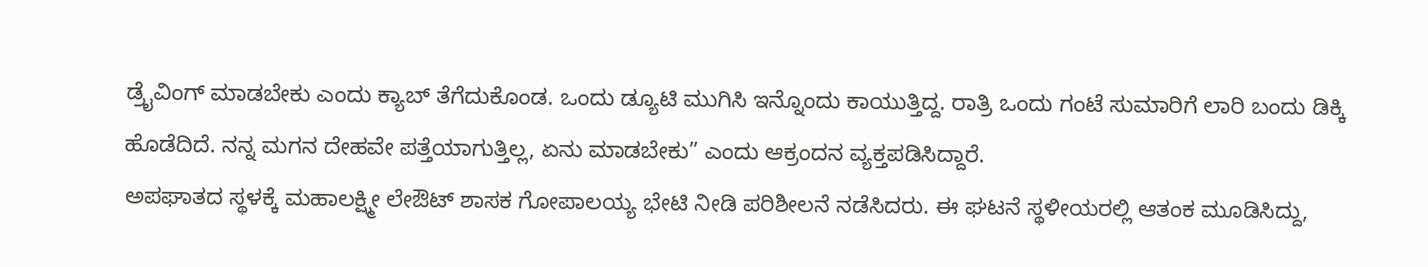ಡ್ರೈವಿಂಗ್ ಮಾಡಬೇಕು ಎಂದು ಕ್ಯಾಬ್ ತೆಗೆದುಕೊಂಡ. ಒಂದು ಡ್ಯೂಟಿ ಮುಗಿಸಿ ಇನ್ನೊಂದು ಕಾಯುತ್ತಿದ್ದ. ರಾತ್ರಿ ಒಂದು ಗಂಟೆ ಸುಮಾರಿಗೆ ಲಾರಿ ಬಂದು ಡಿಕ್ಕಿ ಹೊಡೆದಿದೆ. ನನ್ನ ಮಗನ ದೇಹವೇ ಪತ್ತೆಯಾಗುತ್ತಿಲ್ಲ, ಏನು ಮಾಡಬೇಕು” ಎಂದು ಆಕ್ರಂದನ ವ್ಯಕ್ತಪಡಿಸಿದ್ದಾರೆ.
ಅಪಘಾತದ ಸ್ಥಳಕ್ಕೆ ಮಹಾಲಕ್ಷ್ಮೀ ಲೇಔಟ್ ಶಾಸಕ ಗೋಪಾಲಯ್ಯ ಭೇಟಿ ನೀಡಿ ಪರಿಶೀಲನೆ ನಡೆಸಿದರು. ಈ ಘಟನೆ ಸ್ಥಳೀಯರಲ್ಲಿ ಆತಂಕ ಮೂಡಿಸಿದ್ದು,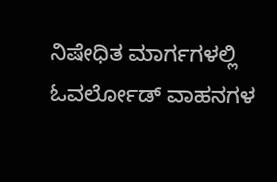ನಿಷೇಧಿತ ಮಾರ್ಗಗಳಲ್ಲಿ ಓವರ್ಲೋಡ್ ವಾಹನಗಳ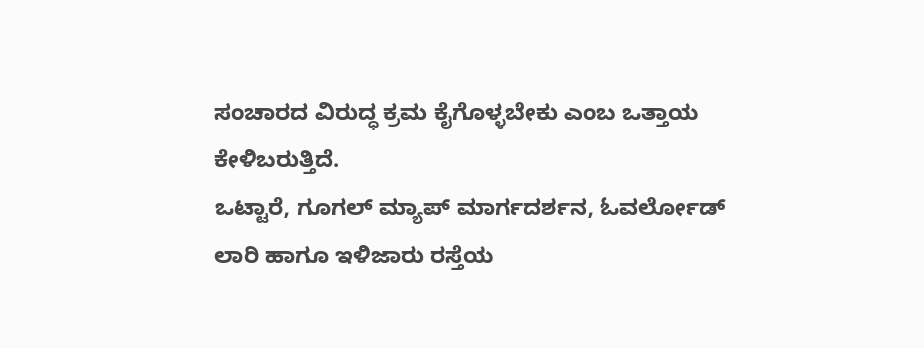ಸಂಚಾರದ ವಿರುದ್ಧ ಕ್ರಮ ಕೈಗೊಳ್ಳಬೇಕು ಎಂಬ ಒತ್ತಾಯ ಕೇಳಿಬರುತ್ತಿದೆ.
ಒಟ್ಟಾರೆ, ಗೂಗಲ್ ಮ್ಯಾಪ್ ಮಾರ್ಗದರ್ಶನ, ಓವರ್ಲೋಡ್ ಲಾರಿ ಹಾಗೂ ಇಳಿಜಾರು ರಸ್ತೆಯ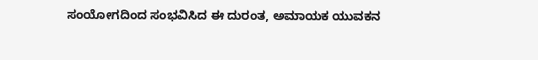ಸಂಯೋಗದಿಂದ ಸಂಭವಿಸಿದ ಈ ದುರಂತ, ಅಮಾಯಕ ಯುವಕನ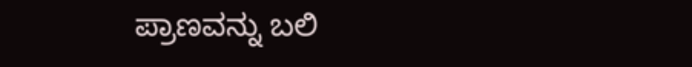ಪ್ರಾಣವನ್ನು ಬಲಿ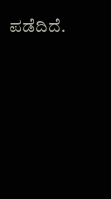ಪಡೆದಿದೆ.